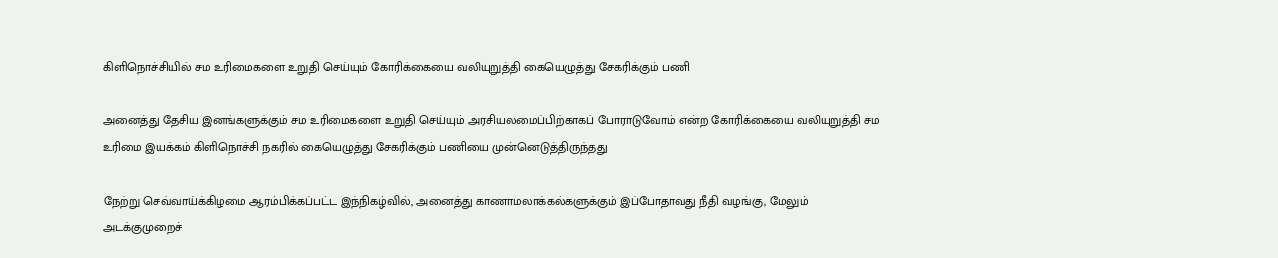கிளிநொச்சியில் சம உரிமைகளை உறுதி செய்யும் கோரிக்கையை வலியுறுத்தி கையெழுத்து சேகரிக்கும் பணி

அனைத்து தேசிய இனங்களுக்கும் சம உரிமைகளை உறுதி செய்யும் அரசியலமைப்பிற்காகப் போராடுவோம் என்ற கோரிக்கையை வலியுறுத்தி சம உரிமை இயக்கம் கிளிநொச்சி நகரில் கையெழுத்து சேகரிக்கும் பணியை முன்னெடுத்திருந்தது

நேற்று செவ்வாய்க்கிழமை ஆரம்பிக்கப்பட்ட இந்நிகழ்வில், அனைத்து காணாமலாக்கல்களுக்கும் இப்போதாவது நீதி வழங்கு, மேலும் அடக்குமுறைச்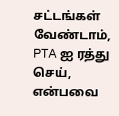சட்டங்கள் வேண்டாம், PTA ஐ ரத்து செய், என்பவை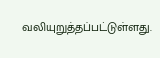வலியுறுத்தப்பட்டுள்ளது.